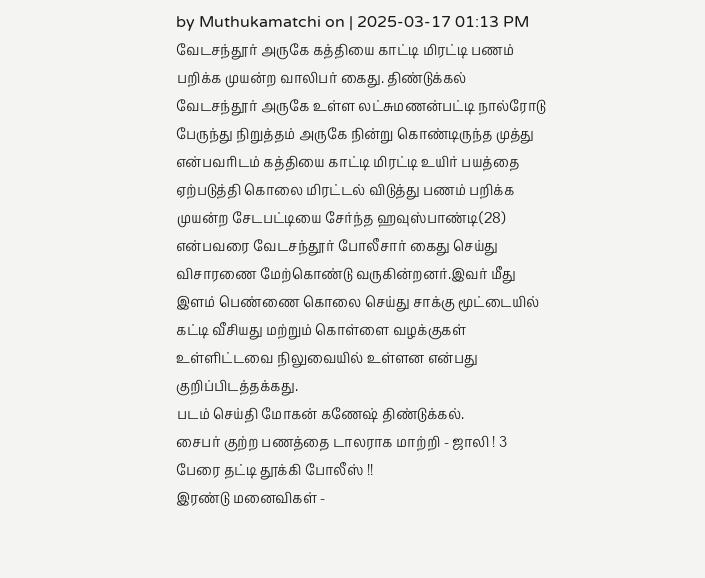by Muthukamatchi on | 2025-03-17 01:13 PM
வேடசந்தூர் அருகே கத்தியை காட்டி மிரட்டி பணம் பறிக்க முயன்ற வாலிபர் கைது. திண்டுக்கல் வேடசந்தூர் அருகே உள்ள லட்சுமணன்பட்டி நால்ரோடு பேருந்து நிறுத்தம் அருகே நின்று கொண்டிருந்த முத்து என்பவரிடம் கத்தியை காட்டி மிரட்டி உயிர் பயத்தை ஏற்படுத்தி கொலை மிரட்டல் விடுத்து பணம் பறிக்க முயன்ற சேடபட்டியை சேர்ந்த ஹவுஸ்பாண்டி(28) என்பவரை வேடசந்தூர் போலீசார் கைது செய்து விசாரணை மேற்கொண்டு வருகின்றனர்.இவர் மீது இளம் பெண்ணை கொலை செய்து சாக்கு மூட்டையில் கட்டி வீசியது மற்றும் கொள்ளை வழக்குகள் உள்ளிட்டவை நிலுவையில் உள்ளன என்பது குறிப்பிடத்தக்கது.
படம் செய்தி மோகன் கணேஷ் திண்டுக்கல்.
சைபர் குற்ற பணத்தை டாலராக மாற்றி - ஜாலி ! 3 பேரை தட்டி தூக்கி போலீஸ் !!
இரண்டு மனைவிகள் -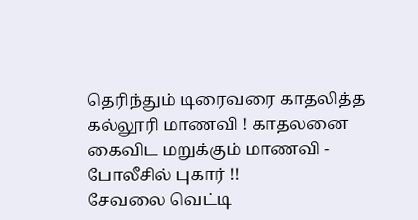தெரிந்தும் டிரைவரை காதலித்த கல்லூரி மாணவி ! காதலனை கைவிட மறுக்கும் மாணவி - போலீசில் புகார் !!
சேவலை வெட்டி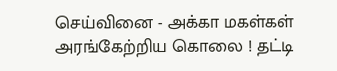செய்வினை - அக்கா மகள்கள் அரங்கேற்றிய கொலை ! தட்டி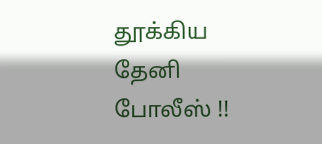தூக்கிய தேனி போலீஸ் !!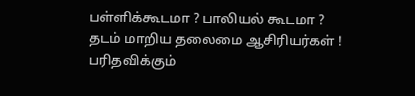பள்ளிக்கூடமா ? பாலியல் கூடமா ? தடம் மாறிய தலைமை ஆசிரியர்கள் ! பரிதவிக்கும்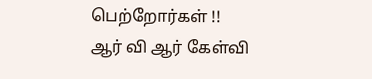பெற்றோர்கள் !!
ஆர் வி ஆர் கேள்வி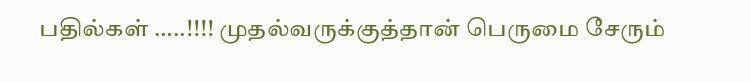பதில்கள் …..!!!! முதல்வருக்குத்தான் பெருமை சேரும்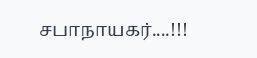சபாநாயகர்....!!!